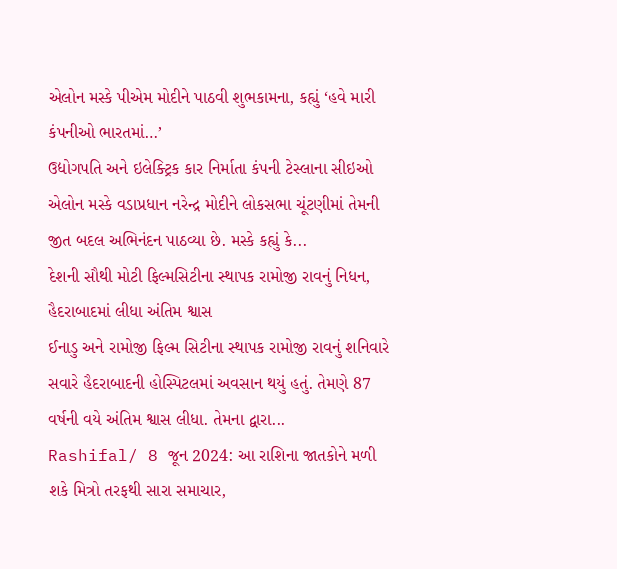એલોન મસ્કે પીએમ મોદીને પાઠવી શુભકામના, કહ્યું ‘હવે મારી કંપનીઓ ભારતમાં…’
ઉદ્યોગપતિ અને ઇલેક્ટ્રિક કાર નિર્માતા કંપની ટેસ્લાના સીઇઓ એલોન મસ્કે વડાપ્રધાન નરેન્દ્ર મોદીને લોકસભા ચૂંટણીમાં તેમની જીત બદલ અભિનંદન પાઠવ્યા છે. મસ્કે કહ્યું કે...
દેશની સૌથી મોટી ફિલ્મસિટીના સ્થાપક રામોજી રાવનું નિધન, હૈદરાબાદમાં લીધા અંતિમ શ્વાસ
ઈનાડુ અને રામોજી ફિલ્મ સિટીના સ્થાપક રામોજી રાવનું શનિવારે સવારે હૈદરાબાદની હોસ્પિટલમાં અવસાન થયું હતું. તેમણે 87 વર્ષની વયે અંતિમ શ્વાસ લીધા. તેમના દ્વારા...
Rashifal/ 8 જૂન 2024: આ રાશિના જાતકોને મળી શકે મિત્રો તરફથી સારા સમાચાર,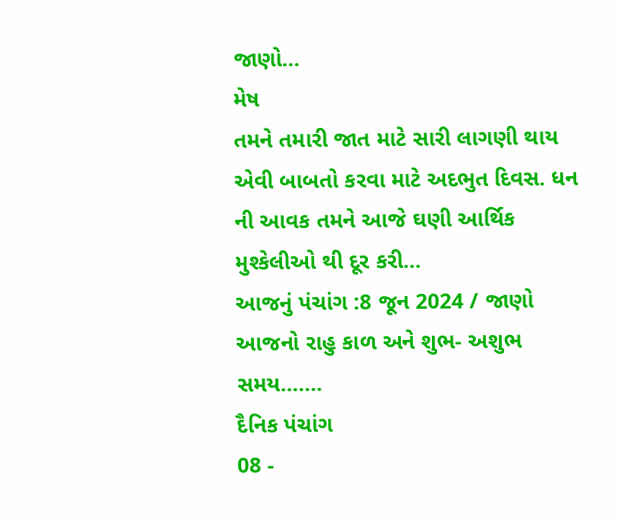જાણો...
મેષ
તમને તમારી જાત માટે સારી લાગણી થાય એવી બાબતો કરવા માટે અદભુત દિવસ. ધન ની આવક તમને આજે ઘણી આર્થિક મુશ્કેલીઓ થી દૂર કરી...
આજનું પંચાંગ :8 જૂન 2024 / જાણો આજનો રાહુ કાળ અને શુભ- અશુભ સમય…....
દૈનિક પંચાંગ
08 -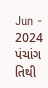Jun - 2024
પંચાંગ
તિથી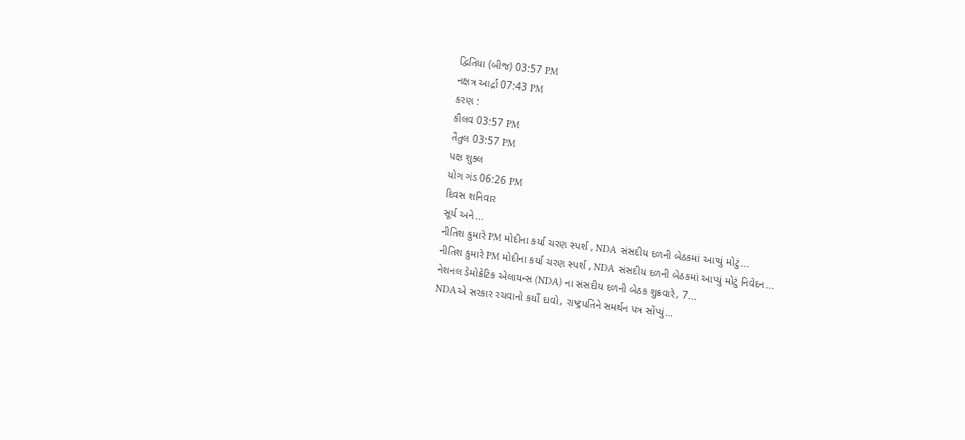દ્વિતિયા (બીજ) 03:57 PM
નક્ષત્ર આર્દ્રા 07:43 PM
કરણ :
કૌલવ 03:57 PM
તૈતુલ 03:57 PM
પક્ષ શુક્લ
યોગ ગંડ 06:26 PM
દિવસ શનિવાર
સૂર્ય અને...
નીતિશ કુમારે PM મોદીના કર્યા ચરણ સ્પર્શ , NDA સંસદીય દળની બેઠકમાં આપ્યું મોટું...
નીતિશ કુમારે PM મોદીના કર્યા ચરણ સ્પર્શ , NDA સંસદીય દળની બેઠકમાં આપ્યું મોટું નિવેદન...
નેશનલ ડેમોક્રેટિક એલાયન્સ (NDA) ના સંસદીય દળની બેઠક શુક્રવારે, 7...
NDAએ સરકાર રચવાનો કર્યો દાવો, રાષ્ટ્રપતિને સમર્થન પત્ર સોંપ્યું…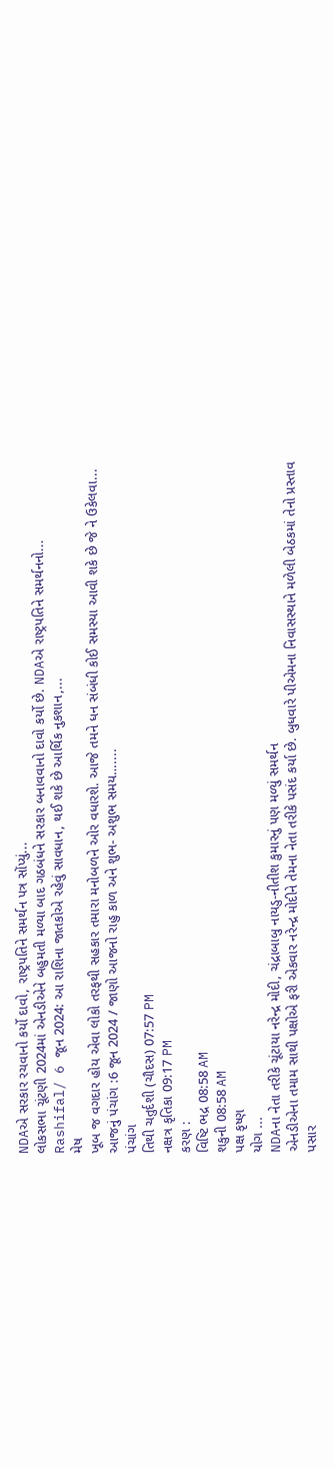NDAએ સરકાર રચવાનો કર્યો દાવો, રાષ્ટ્રપતિને સમર્થન પત્ર સોંપ્યું...
લોકસભા ચૂંટણી 2024માં એનડીએને બહુમતી મળ્યા બાદ ગઠબંધને સરકાર બનાવવાનો દાવો કર્યો છે. NDAએ રાષ્ટ્રપતિને સમર્થનનો...
Rashifal/ 6 જૂન 2024: આ રાશિના જાતકોએ રહેવું સાવધાન, થઈ શકે છે આર્થિક નુકશાન,...
મેષ
ખૂબ જ વગદાર હોય એવા લોકો તરફથી સહકાર તમારા મનોબળને ઓર વધારશે. આજે તમને ધન સંબંધી કોઈ સમસ્યા આવી શકે છે જે ને ઉકેલવા...
આજનું પંચાંગ :6 જૂન 2024 / જાણો આજનો રાહુ કાળ અને શુભ- અશુભ સમય…....
પંચાંગ
તિથી ચતુર્દશી (ચૌદસ) 07:57 PM
નક્ષત્ર કૃતિકા 09:17 PM
કરણ :
વિષ્ટિ ભદ્ર 08:58 AM
શકુની 08:58 AM
પક્ષ કૃષ્ણ
યોગ ...
NDAના નેતા તરીકે ચૂંટાયા નરેન્દ્ર મોદી, ચંદ્રાબાબુ નાયડુ-નીતીશ કુમારનું પણ મળ્યું સમર્થન
એનડીએના તમામ સાથી પક્ષોએ ફરી એકવાર નરેન્દ્ર મોદીને તેમના નેતા તરીકે પસંદ કર્યા છે. બુધવારે પીએમના નિવાસસ્થાને મળેલી બેઠકમાં તેનો પ્રસ્તાવ પસાર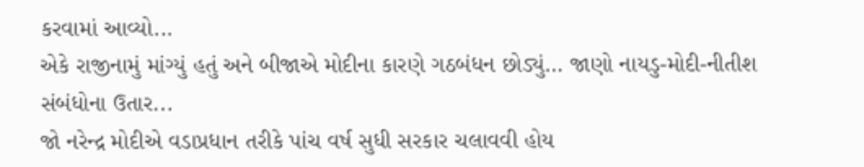કરવામાં આવ્યો...
એકે રાજીનામું માંગ્યું હતું અને બીજાએ મોદીના કારણે ગઠબંધન છોડ્યું… જાણો નાયડુ-મોદી-નીતીશ સંબંધોના ઉતાર...
જો નરેન્દ્ર મોદીએ વડાપ્રધાન તરીકે પાંચ વર્ષ સુધી સરકાર ચલાવવી હોય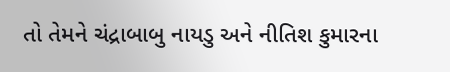તો તેમને ચંદ્રાબાબુ નાયડુ અને નીતિશ કુમારના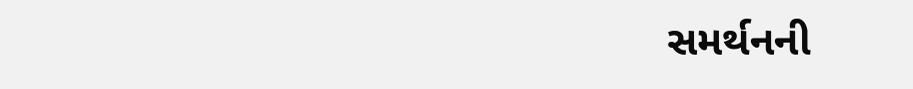સમર્થનની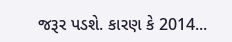જરૂર પડશે. કારણ કે 2014...